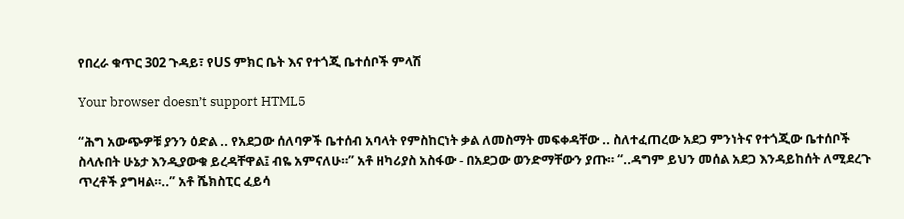የበረራ ቁጥር 302 ጉዳይ፣ የUS ምክር ቤት እና የተጎጂ ቤተሰቦች ምላሽ

Your browser doesn’t support HTML5

“ሕግ አውጭዎቹ ያንን ዕድል .. የአደጋው ሰለባዎች ቤተሰብ አባላት የምስከርነት ቃል ለመስማት መፍቀዳቸው .. ስለተፈጠረው አደጋ ምንነትና የተጎጂው ቤተሰቦች ስላሉበት ሁኔታ እንዲያውቁ ይረዳቸዋል፤ ብዬ አምናለሁ።” አቶ ዘካሪያስ አስፋው - በአደጋው ወንድማቸውን ያጡ። “..ዳግም ይህን መሰል አደጋ እንዳይከሰት ለሚደረጉ ጥረቶች ያግዛል።..” አቶ ሼክስፒር ፈይሳ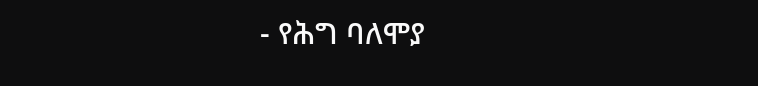- የሕግ ባለሞያ